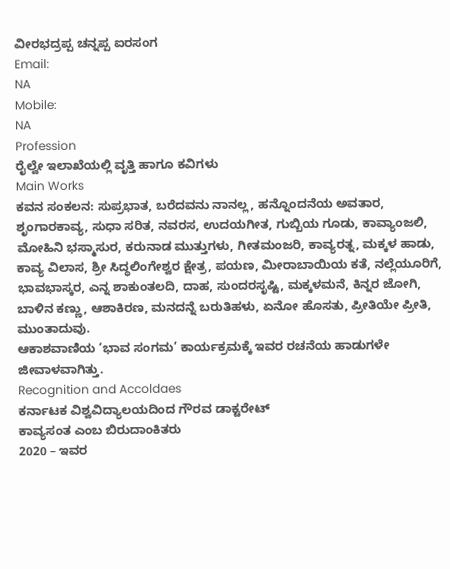ವೀರಭದ್ರಪ್ಪ ಚನ್ನಪ್ಪ ಐರಸಂಗ
Email:
NA
Mobile:
NA
Profession
ರೈಲ್ವೇ ಇಲಾಖೆಯಲ್ಲಿ ವೃತ್ತಿ ಹಾಗೂ ಕವಿಗಳು
Main Works
ಕವನ ಸಂಕಲನ: ಸುಪ್ರಭಾತ, ಬರೆದವನು ನಾನಲ್ಲ, ಹನ್ನೊಂದನೆಯ ಅವತಾರ, ಶೃಂಗಾರಕಾವ್ಯ, ಸುಧಾ ಸರಿತ, ನವರಸ, ಉದಯಗೀತ, ಗುಬ್ಬಿಯ ಗೂಡು, ಕಾವ್ಯಾಂಜಲಿ, ಮೋಹಿನಿ ಭಸ್ಮಾಸುರ, ಕರುನಾಡ ಮುತ್ತುಗಳು, ಗೀತಮಂಜರಿ, ಕಾವ್ಯರತ್ನ, ಮಕ್ಕಳ ಹಾಡು, ಕಾವ್ಯ ವಿಲಾಸ, ಶ್ರೀ ಸಿದ್ಧಲಿಂಗೇಶ್ವರ ಕ್ಷೇತ್ರ, ಪಯಣ, ಮೀರಾಬಾಯಿಯ ಕತೆ, ನಲ್ಲೆಯೂರಿಗೆ, ಭಾವಭಾಸ್ಕರ, ಎನ್ನ ಶಾಕುಂತಲದಿ, ದಾಹ, ಸುಂದರಸೃಷ್ಟಿ, ಮಕ್ಕಳಮನೆ, ಕಿನ್ನರ ಜೋಗಿ, ಬಾಳಿನ ಕಣ್ಣು, ಆಶಾಕಿರಣ, ಮನದನ್ನೆ ಬರುತಿಹಳು, ಏನೋ ಹೊಸತು, ಪ್ರೀತಿಯೇ ಪ್ರೀತಿ, ಮುಂತಾದುವು.
ಆಕಾಶವಾಣಿಯ ‘ಭಾವ ಸಂಗಮ’ ಕಾರ್ಯಕ್ರಮಕ್ಕೆ ಇವರ ರಚನೆಯ ಹಾಡುಗಳೇ ಜೀವಾಳವಾಗಿತ್ತು.
Recognition and Accoldaes
ಕರ್ನಾಟಕ ವಿಶ್ವವಿದ್ಯಾಲಯದಿಂದ ಗೌರವ ಡಾಕ್ಟರೇಟ್
ಕಾವ್ಯಸಂತ ಎಂಬ ಬಿರುದಾಂಕಿತರು
2020 – ಇವರ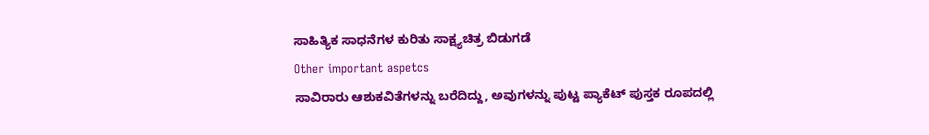ಸಾಹಿತ್ಯಿಕ ಸಾಧನೆಗಳ ಕುರಿತು ಸಾಕ್ಷ್ಯಚಿತ್ರ ಬಿಡುಗಡೆ
Other important aspetcs
ಸಾವಿರಾರು ಆಶುಕವಿತೆಗಳನ್ನು ಬರೆದಿದ್ದು, ಅವುಗಳನ್ನು ಪುಟ್ಟ ಪ್ಯಾಕೆಟ್ ಪುಸ್ತಕ ರೂಪದಲ್ಲಿ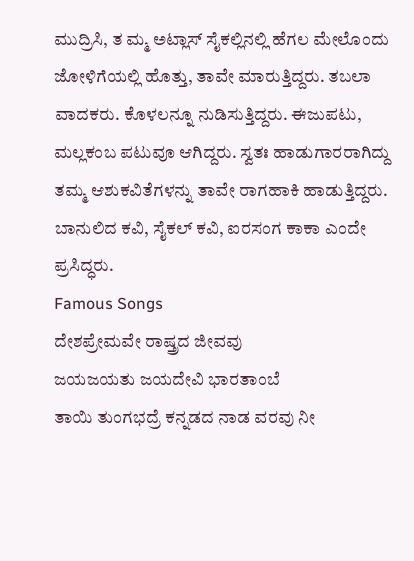ಮುದ್ರಿಸಿ, ತ ಮ್ಮ ಅಟ್ಲಾಸ್ ಸೈಕಲ್ಲಿನಲ್ಲಿ ಹೆಗಲ ಮೇಲೊಂದು ಜೋಳಿಗೆಯಲ್ಲಿ ಹೊತ್ತು, ತಾವೇ ಮಾರುತ್ತಿದ್ದರು. ತಬಲಾ ವಾದಕರು. ಕೊಳಲನ್ನೂ ನುಡಿಸುತ್ತಿದ್ದರು. ಈಜುಪಟು, ಮಲ್ಲಕಂಬ ಪಟುವೂ ಆಗಿದ್ದರು. ಸ್ವತಃ ಹಾಡುಗಾರರಾಗಿದ್ದು ತಮ್ಮ ಆಶುಕವಿತೆಗಳನ್ನು ತಾವೇ ರಾಗಹಾಕಿ ಹಾಡುತ್ತಿದ್ದರು. ಬಾನುಲಿದ ಕವಿ, ಸೈಕಲ್ ಕವಿ, ಐರಸಂಗ ಕಾಕಾ ಎಂದೇ ಪ್ರಸಿದ್ಧರು.
Famous Songs
ದೇಶಪ್ರೇಮವೇ ರಾಷ್ತ್ರದ ಜೀವವು
ಜಯಜಯತು ಜಯದೇವಿ ಭಾರತಾಂಬೆ
ತಾಯಿ ತುಂಗಭದ್ರೆ ಕನ್ನಡದ ನಾಡ ವರವು ನೀ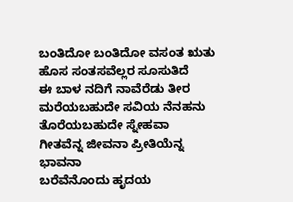ಬಂತಿದೋ ಬಂತಿದೋ ವಸಂತ ಋತು ಹೊಸ ಸಂತಸವೆಲ್ಲರ ಸೂಸುತಿದೆ
ಈ ಬಾಳ ನದಿಗೆ ನಾವೆರೆಡು ತೀರ
ಮರೆಯಬಹುದೇ ಸವಿಯ ನೆನಹನು ತೊರೆಯಬಹುದೇ ಸ್ನೇಹವಾ
ಗೀತವೆನ್ನ ಜೀವನಾ ಪ್ರೀತಿಯೆನ್ನ ಭಾವನಾ
ಬರೆವೆನೊಂದು ಹೃದಯ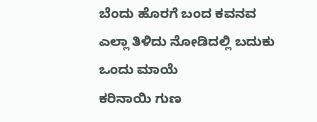ಬೆಂದು ಹೊರಗೆ ಬಂದ ಕವನವ
ಎಲ್ಲಾ ತಿಳಿದು ನೋಡಿದಲ್ಲಿ ಬದುಕು ಒಂದು ಮಾಯೆ
ಕರಿನಾಯಿ ಗುಣ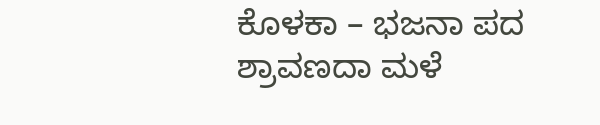ಕೊಳಕಾ – ಭಜನಾ ಪದ
ಶ್ರಾವಣದಾ ಮಳೆ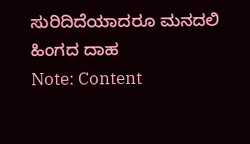ಸುರಿದಿದೆಯಾದರೂ ಮನದಲಿ ಹಿಂಗದ ದಾಹ
Note: Content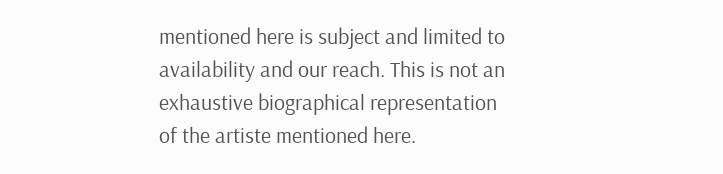mentioned here is subject and limited to availability and our reach. This is not an exhaustive biographical representation of the artiste mentioned here.